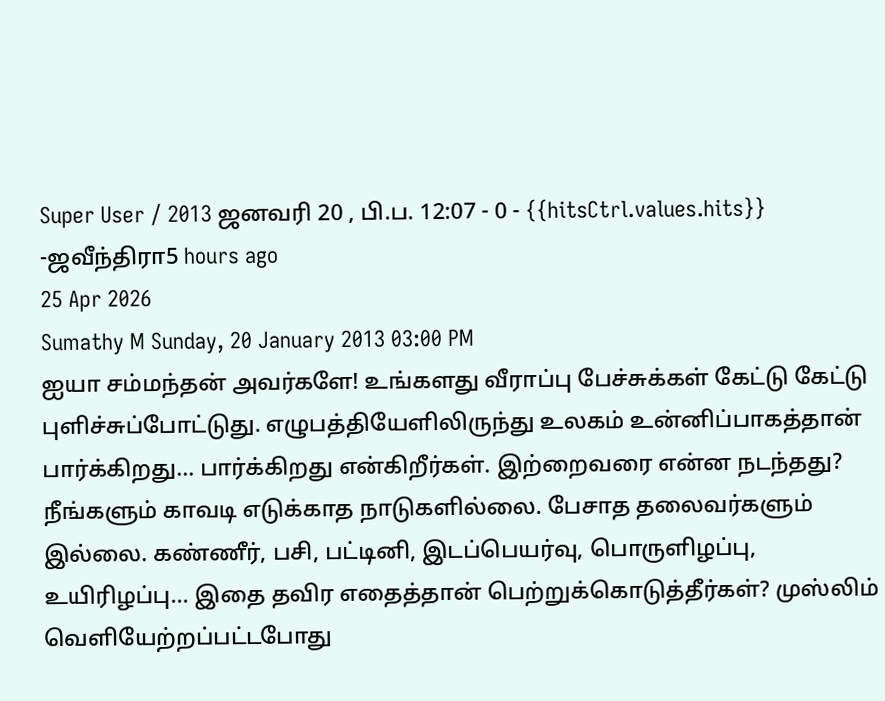Super User / 2013 ஜனவரி 20 , பி.ப. 12:07 - 0 - {{hitsCtrl.values.hits}}
-ஜவீந்திரா5 hours ago
25 Apr 2026
Sumathy M Sunday, 20 January 2013 03:00 PM
ஐயா சம்மந்தன் அவர்களே! உங்களது வீராப்பு பேச்சுக்கள் கேட்டு கேட்டு புளிச்சுப்போட்டுது. எழுபத்தியேளிலிருந்து உலகம் உன்னிப்பாகத்தான் பார்க்கிறது... பார்க்கிறது என்கிறீர்கள். இற்றைவரை என்ன நடந்தது? நீங்களும் காவடி எடுக்காத நாடுகளில்லை. பேசாத தலைவர்களும் இல்லை. கண்ணீர், பசி, பட்டினி, இடப்பெயர்வு, பொருளிழப்பு, உயிரிழப்பு... இதை தவிர எதைத்தான் பெற்றுக்கொடுத்தீர்கள்? முஸ்லிம் வெளியேற்றப்பட்டபோது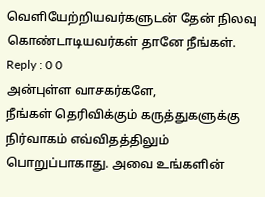வெளியேற்றியவர்களுடன் தேன் நிலவு கொண்டாடியவர்கள் தானே நீங்கள்.
Reply : 0 0
அன்புள்ள வாசகர்களே,
நீங்கள் தெரிவிக்கும் கருத்துகளுக்கு நிர்வாகம் எவ்விதத்திலும் பொறுப்பாகாது. அவை உங்களின்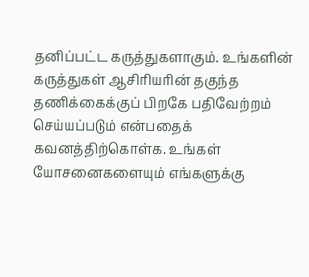தனிப்பட்ட கருத்துகளாகும். உங்களின் கருத்துகள் ஆசிரியரின் தகுந்த தணிக்கைக்குப் பிறகே பதிவேற்றம் செய்யப்படும் என்பதைக் கவனத்திற்கொள்க. உங்கள் யோசனைகளையும் எங்களுக்கு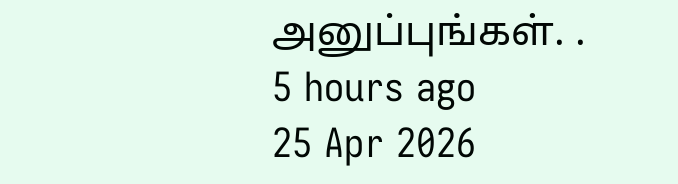அனுப்புங்கள். .
5 hours ago
25 Apr 2026